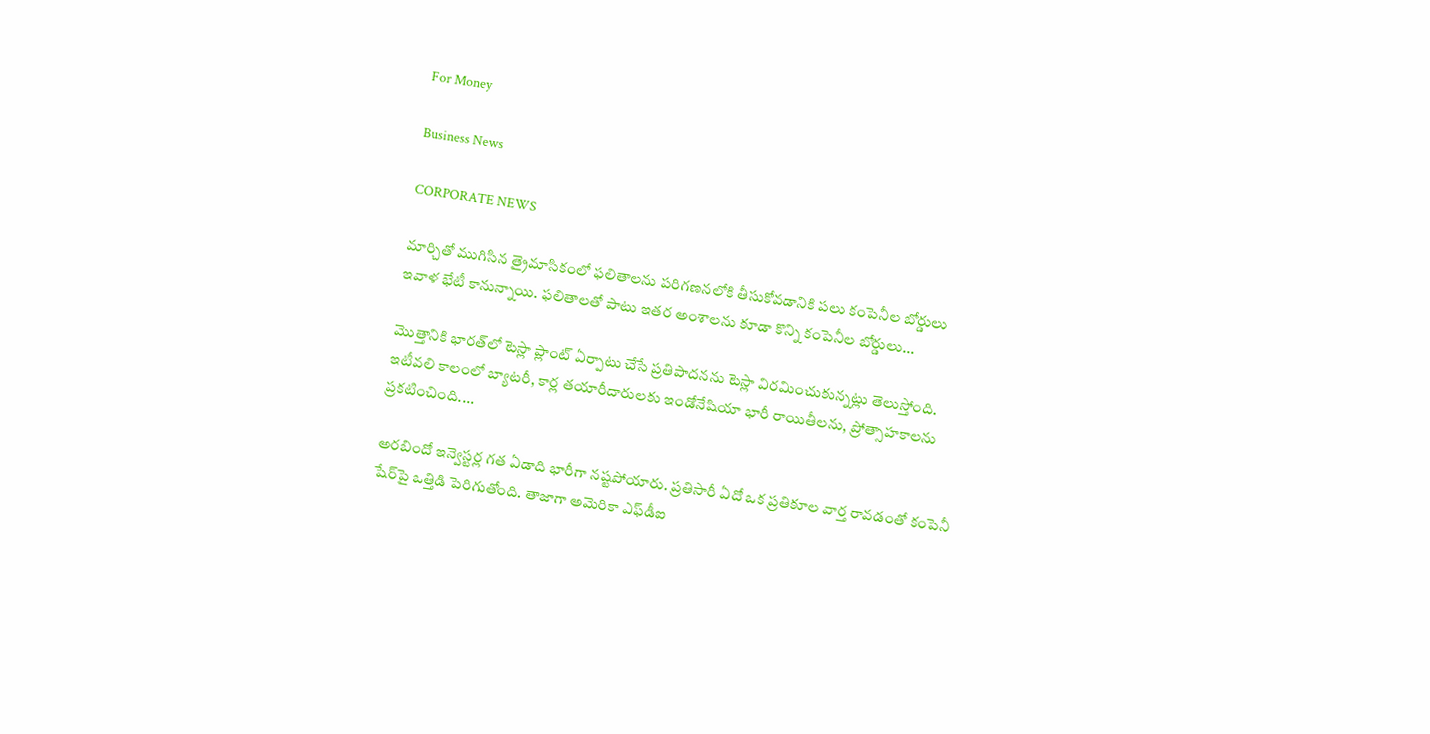For Money

Business News

CORPORATE NEWS

మార్చితో ముగిసిన త్రైమాసికంలో ఫలితాలను పరిగణనలోకి తీసుకోవడానికి పలు కంపెనీల బోర్డులు ఇవాళ భేటీ కానున్నాయి. ఫలితాలతో పాటు ఇతర అంశాలను కూడా కొన్ని కంపెనీల బోర్డులు...

మొత్తానికి భారత్‌లో టెస్లా ప్లాంట్‌ ఏర్పాటు చేసే ప్రతిపాదనను టెస్లా విరమించుకున్నట్లు తెలుస్తోంది. ఇటీవలి కాలంలో బ్యాటరీ, కార్ల తయారీదారులకు ఇండోనేషియా భారీ రాయితీలను, ప్రోత్సాహకాలను ప్రకటించింది....

అరబిందో ఇన్వెస్టర్ల గత ఏడాది భారీగా నష్టపోయారు. ప్రతిసారీ ఏదో ఒక ప్రతికూల వార్త రావడంతో కంపెనీ షేర్‌పై ఒత్తిడి పెరిగుతోంది. తాజాగా అమెరికా ఎఫ్‌డీఐ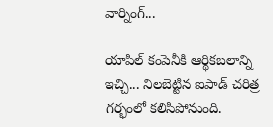వార్నింగ్‌...

యాపిల్‌ కంపెనీకి ఆర్థికబలాన్ని ఇచ్చి... నిలబెట్టిన ఐపాడ్‌ చరిత్ర గర్భంలో కలిసిపోనుంది.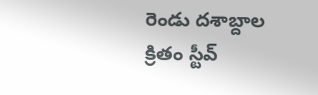రెండు దశాబ్దాల క్రితం స్టీవ్‌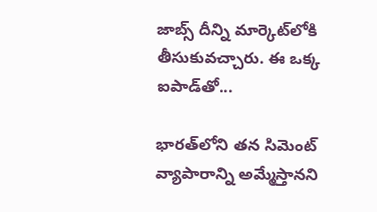జాబ్స్‌ దీన్ని మార్కెట్‌లోకి తీసుకువచ్చారు. ఈ ఒక్క ఐపాడ్‌తో...

భారత్‌లోని తన సిమెంట్‌ వ్యాపారాన్ని అమ్మేస్తానని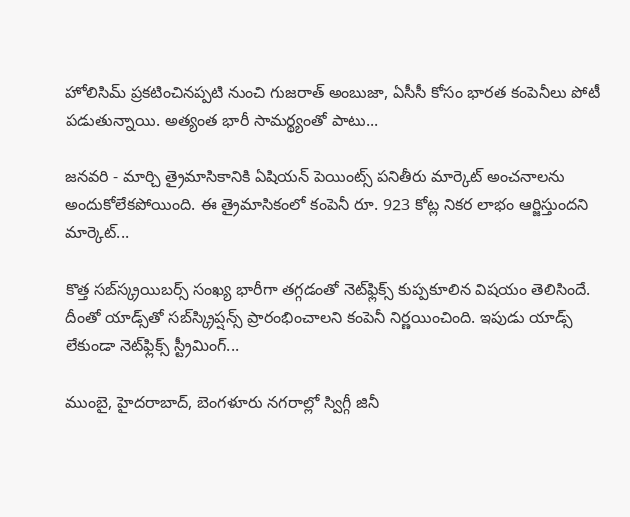హోలిసిమ్‌ ప్రకటించినప్పటి నుంచి గుజరాత్‌ అంబుజా, ఏసీసీ కోసం భారత కంపెనీలు పోటీ పడుతున్నాయి. అత్యంత భారీ సామర్థ్యంతో పాటు...

జనవరి - మార్చి త్రైమాసికానికి ఏషియన్ పెయింట్స్ పనితీరు మార్కెట్‌ అంచనాలను అందుకోలేకపోయింది. ఈ త్రైమాసికంలో కంపెనీ రూ. 923 కోట్ల నికర లాభం ఆర్జిస్తుందని మార్కెట్‌...

కొత్త సబ్‌స్క్రయిబర్స్‌ సంఖ్య భారీగా తగ్గడంతో నెట్‌ఫ్లిక్స్ కుప్పకూలిన విషయం తెలిసిందే. దీంతో యాడ్స్‌తో సబ్‌స్క్రిప్షన్స్‌ ప్రారంభించాలని కంపెనీ నిర్ణయించింది. ఇపుడు యాడ్స్‌ లేకుండా నెట్‌ఫ్లిక్స్‌ స్ట్రీమింగ్‌...

ముంబై, హైదరాబాద్‌, బెంగళూరు నగరాల్లో స్విగ్గీ జినీ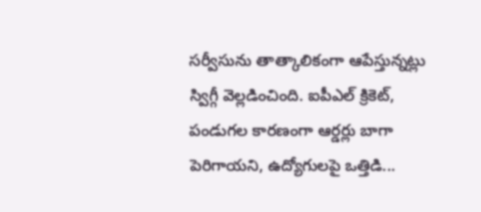సర్వీసును తాత్కాలికంగా ఆపేస్తున్నట్లు స్విగ్గీ వెల్లడించింది. ఐపీఎల్ క్రికెట్‌, పండుగల కారణంగా ఆర్డర్లు బాగా పెరిగాయని, ఉద్యోగులపై ఒత్తిడి...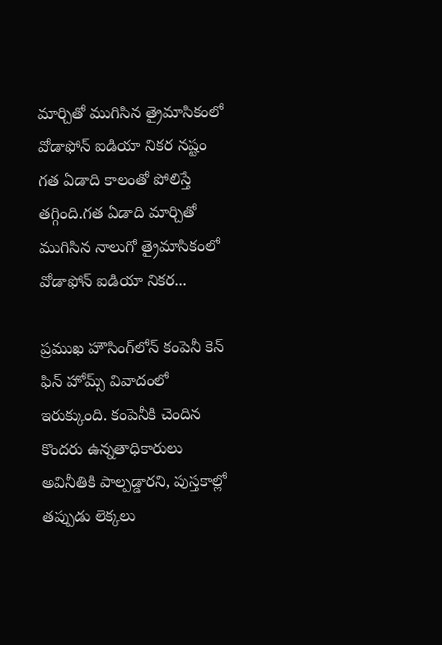మార్చితో ముగిసిన త్రైమాసికంలో వోడాఫోన్‌ ఐడియా నికర నష్టం గత ఏడాది కాలంతో పోలిస్తే తగ్గింది.గత ఏడాది మార్చితో ముగిసిన నాలుగో త్రైమాసికంలో వోడాఫోన్‌ ఐడియా నికర...

ప్రముఖ హౌసింగ్‌లోన్‌ కంపెనీ కెన్‌ ఫిన్‌ హోమ్స్‌ వివాదంలో ఇరుక్కుంది. కంపెనీకి చెందిన కొందరు ఉన్నతాధికారులు అవినీతికి పాల్పడ్డారని, పుస్తకాల్లో తప్పుడు లెక్కలు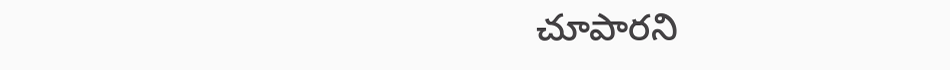చూపారని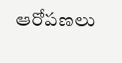ఆరోపణలు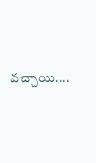వచ్చాయి....